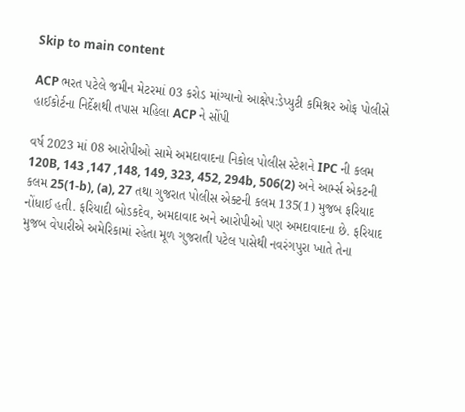Skip to main content

ACP ભરત પટેલે જમીન મેટરમાં 03 કરોડ માંગ્યાનો આક્ષેપ:ડેપ્યુટી કમિશ્નર ઓફ પોલીસે હાઈકોર્ટના નિર્દેશથી તપાસ મહિલા ACP ને સોંપી

વર્ષ 2023 માં 08 આરોપીઓ સામે અમદાવાદના નિકોલ પોલીસ સ્ટેશને IPC ની કલમ 120B, 143 ,147 ,148, 149, 323, 452, 294b, 506(2) અને આર્મ્સ એકટની કલમ 25(1-b), (a), 27 તથા ગુજરાત પોલીસ એક્ટની કલમ 135(1) મુજબ ફરિયાદ નોંધાઈ હતી. ફરિયાદી બોડકદેવ, અમદાવાદ અને આરોપીઓ પણ અમદાવાદના છે. ફરિયાદ મુજબ વેપારીએ અમેરિકામાં રહેતા મૂળ ગુજરાતી પટેલ પાસેથી નવરંગપુરા ખાતે તેના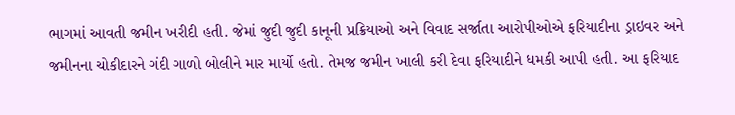ભાગમાં આવતી જમીન ખરીદી હતી. જેમાં જુદી જુદી કાનૂની પ્રક્રિયાઓ અને વિવાદ સર્જાતા આરોપીઓએ ફરિયાદીના ડ્રાઇવર અને જમીનના ચોકીદારને ગંદી ગાળો બોલીને માર માર્યો હતો. તેમજ જમીન ખાલી કરી દેવા ફરિયાદીને ધમકી આપી હતી. આ ફરિયાદ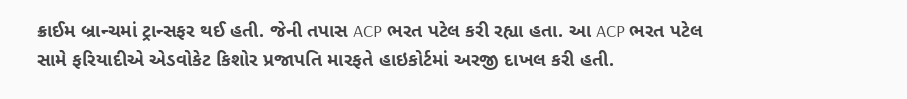ક્રાઈમ બ્રાન્ચમાં ટ્રાન્સફર થઈ હતી. જેની તપાસ ACP ભરત પટેલ કરી રહ્યા હતા. આ ACP ભરત પટેલ સામે ફરિયાદીએ એડવોકેટ કિશોર પ્રજાપતિ મારફતે હાઇકોર્ટમાં અરજી દાખલ કરી હતી.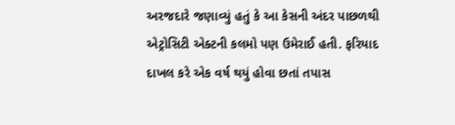અરજદારે જણાવ્યું હતું કે આ કેસની અંદર પાછળથી એટ્રોસિટી એક્ટની કલમો પણ ઉમેરાઈ હતી. ફરિયાદ દાખલ કરે એક વર્ષ થયું હોવા છતાં તપાસ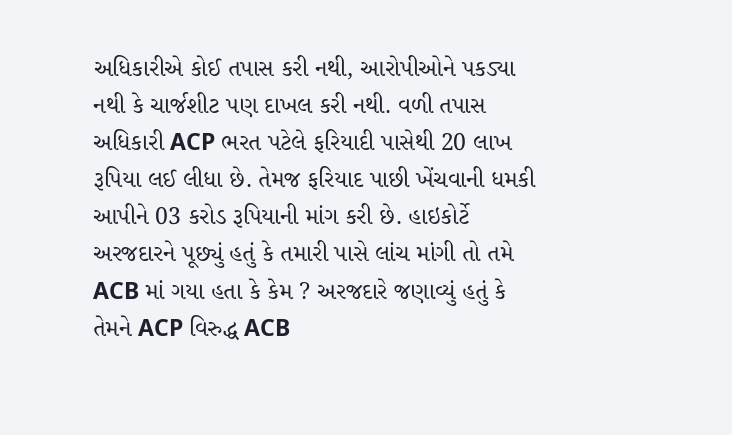અધિકારીએ કોઈ તપાસ કરી નથી, આરોપીઓને પકડ્યા નથી કે ચાર્જશીટ પણ દાખલ કરી નથી. વળી તપાસ અધિકારી ACP ભરત પટેલે ફરિયાદી પાસેથી 20 લાખ રૂપિયા લઈ લીધા છે. તેમજ ફરિયાદ પાછી ખેંચવાની ધમકી આપીને 03 કરોડ રૂપિયાની માંગ કરી છે. હાઇકોર્ટે અરજદારને પૂછ્યું હતું કે તમારી પાસે લાંચ માંગી તો તમે ACB માં ગયા હતા કે કેમ ? અરજદારે જણાવ્યું હતું કે તેમને ACP વિરુદ્ધ ACB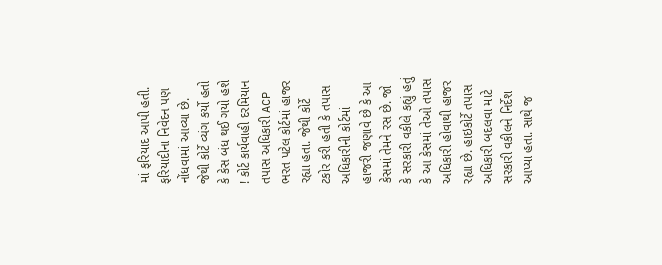માં ફરિયાદ આપી હતી. ફરિયાદીના નિવેદન પણ નોંધવામાં આવ્યા છે. જેથી કોર્ટે વ્યંગ કર્યો હતો કે કેસ બંધ થઈ ગયો હશે ! કોર્ટ કાર્યવાહી દરમિયાન તપાસ અધિકારી ACP ભરત પટેલ કોર્ટમાં હાજર રહ્યા હતા. જેથી કોર્ટે ટકોર કરી હતી કે તપાસ અધિકારીની કોર્ટમાં હાજરી જણાવે છે કે આ કેસમાં તેમને રસ છે. જો કે સરકારી વકીલે કહ્યું હતું કે આ કેસમાં તેઓ તપાસ અધિકારી હોવાથી હાજર રહ્યા છે. હાઇકોર્ટે તપાસ અધિકારી બદલવા માટે સરકારી વકીલને નિર્દેશ આપ્યા હતા. સાથે જ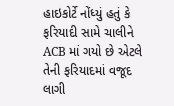હાઇકોર્ટે નોંધ્યું હતું કે ફરિયાદી સામે ચાલીને ACB માં ગયો છે એટલે તેની ફરિયાદમાં વજૂદ લાગી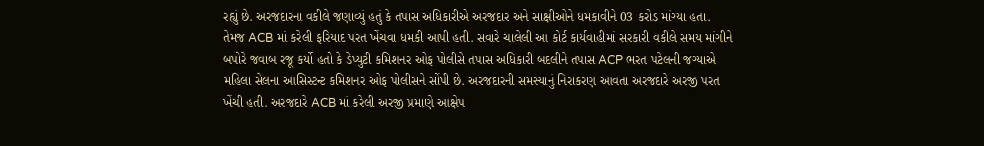રહ્યું છે. અરજદારના વકીલે જણાવ્યું હતું કે તપાસ અધિકારીએ અરજદાર અને સાક્ષીઓને ધમકાવીને 03 કરોડ માંગ્યા હતા. તેમજ ACB માં કરેલી ફરિયાદ પરત ખેંચવા ધમકી આપી હતી. સવારે ચાલેલી આ કોર્ટ કાર્યવાહીમાં સરકારી વકીલે સમય માંગીને બપોરે જવાબ રજૂ કર્યો હતો કે ડેપ્યુટી કમિશનર ઓફ પોલીસે તપાસ અધિકારી બદલીને તપાસ ACP ભરત પટેલની જગ્યાએ મહિલા સેલના આસિસ્ટન્ટ કમિશનર ઓફ પોલીસને સોંપી છે. અરજદારની સમસ્યાનું નિરાકરણ આવતા અરજદારે અરજી પરત ખેંચી હતી. અરજદારે ACB માં કરેલી અરજી પ્રમાણે આક્ષેપ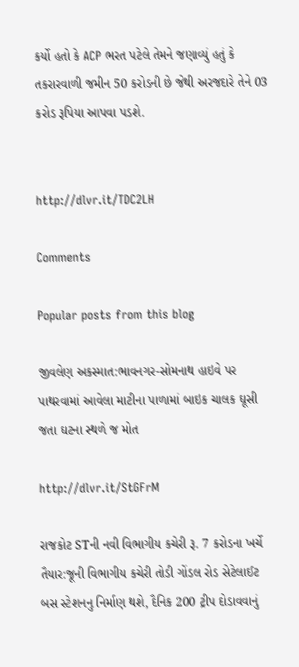કર્યો હતો કે ACP ભરત પટેલે તેમને જણાવ્યું હતું કે તકરારવાળી જમીન 50 કરોડની છે જેથી અરજદારે તેને 03 કરોડ રૂપિયા આપવા પડશે.


http://dlvr.it/TDC2LH

Comments

Popular posts from this blog

જીવલેણ અકસ્માત:ભાવનગર-સોમનાથ હાઇવે પર પાથરવામાં આવેલા માટીના પાળામાં બાઇક ચાલક ઘૂસી જતા ઘટના સ્થળે જ મોત

http://dlvr.it/StGFrM

રાજકોટ STની નવી વિભાગીય કચેરી રૂ. 7 કરોડના ખર્ચે તૈયાર:જૂની વિભાગીય કચેરી તોડી ગોંડલ રોડ સેટેલાઈટ બસ સ્ટેશનનુ નિર્માણ થશે, દૈનિક 200 ટ્રીપ દોડાવવાનું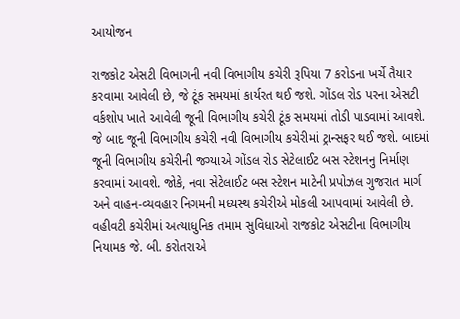આયોજન

રાજકોટ એસટી વિભાગની નવી વિભાગીય કચેરી રૂપિયા 7 કરોડના ખર્ચે તૈયાર કરવામા આવેલી છે, જે ટૂંક સમયમાં કાર્યરત થઈ જશે. ગોંડલ રોડ પરના એસટી વર્કશોપ ખાતે આવેલી જૂની વિભાગીય કચેરી ટૂંક સમયમાં તોડી પાડવામાં આવશે. જે બાદ જૂની વિભાગીય કચેરી નવી વિભાગીય કચેરીમાં ટ્રાન્સફર થઈ જશે. બાદમાં જૂની વિભાગીય કચેરીની જગ્યાએ ગોંડલ રોડ સેટેલાઈટ બસ સ્ટેશનનુ નિર્માણ કરવામાં આવશે. જોકે, નવા સેટેલાઈટ બસ સ્ટેશન માટેની પ્રપોઝલ ગુજરાત માર્ગ અને વાહન-વ્યવહાર નિગમની મધ્યસ્થ કચેરીએ મોકલી આપવામાં આવેલી છે. વહીવટી કચેરીમાં અત્યાધુનિક તમામ સુવિધાઓ રાજકોટ એસટીના વિભાગીય નિયામક જે. બી. કરોતરાએ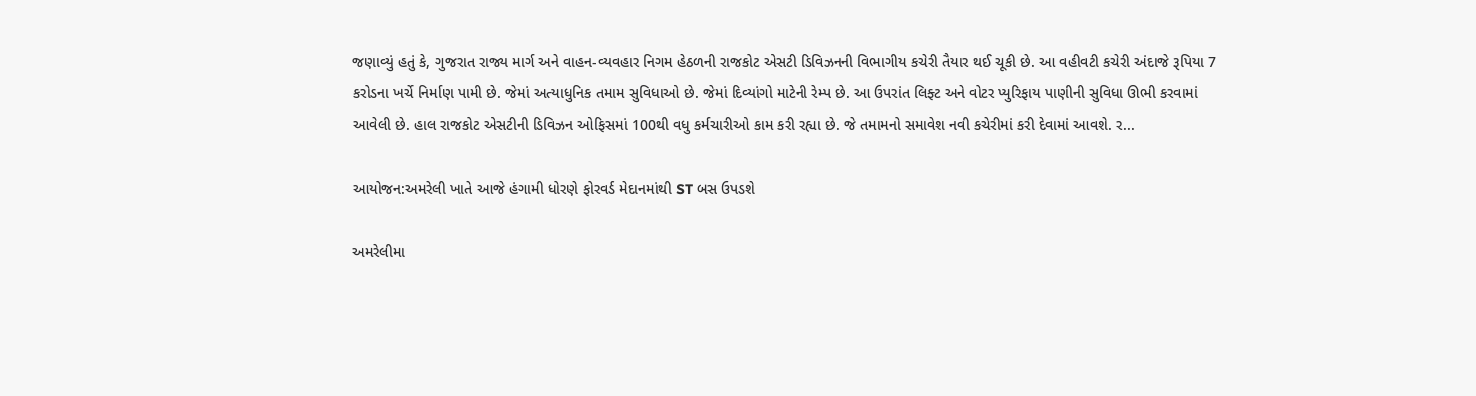જણાવ્યું હતું કે, ગુજરાત રાજ્ય માર્ગ અને વાહન-વ્યવહાર નિગમ હેઠળની રાજકોટ એસટી ડિવિઝનની વિભાગીય કચેરી તૈયાર થઈ ચૂકી છે. આ વહીવટી કચેરી અંદાજે રૂપિયા 7 કરોડના ખર્ચે નિર્માણ પામી છે. જેમાં અત્યાધુનિક તમામ સુવિધાઓ છે. જેમાં દિવ્યાંગો માટેની રેમ્પ છે. આ ઉપરાંત લિફ્ટ અને વોટર પ્યુરિફાય પાણીની સુવિધા ઊભી કરવામાં આવેલી છે. હાલ રાજકોટ એસટીની ડિવિઝન ઓફિસમાં 100થી વધુ કર્મચારીઓ કામ કરી રહ્યા છે. જે તમામનો સમાવેશ નવી કચેરીમાં કરી દેવામાં આવશે. ર...

આયોજન:અમરેલી ખાતે આજે હંગામી ધોરણે ફોરવર્ડ મેદાનમાંથી ST બસ ઉપડશે

અમરેલીમા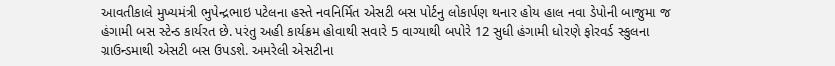આવતીકાલે મુખ્યમંત્રી ભુપેન્દ્રભાઇ પટેલના હસ્તે નવનિર્મિત એસટી બસ પોર્ટનુ લોકાર્પણ થનાર હોય હાલ નવા ડેપોની બાજુમા જ હંગામી બસ સ્ટેન્ડ કાર્યરત છે. પરંતુ અહી કાર્યક્રમ હોવાથી સવારે 5 વાગ્યાથી બપોરે 12 સુધી હંગામી ધોરણે ફોરવર્ડ સ્કુલના ગ્રાઉન્ડમાથી એસટી બસ ઉપડશે. અમરેલી એસટીના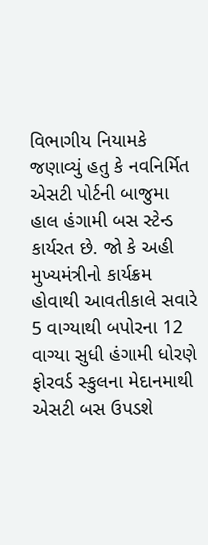વિભાગીય નિયામકે જણાવ્યું હતુ કે નવનિર્મિત એસટી પોર્ટની બાજુમા હાલ હંગામી બસ સ્ટેન્ડ કાર્યરત છે. જો કે અહી મુખ્યમંત્રીનો કાર્યક્રમ હોવાથી આવતીકાલે સવારે 5 વાગ્યાથી બપોરના 12 વાગ્યા સુધી હંગામી ધોરણે ફોરવર્ડ સ્કુલના મેદાનમાથી એસટી બસ ઉપડશે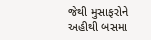જેથી મુસાફરોને અહીથી બસમા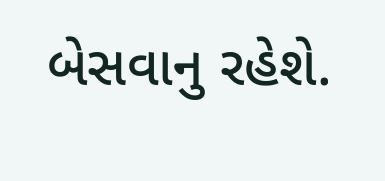બેસવાનુ રહેશે.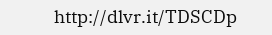http://dlvr.it/TDSCDp